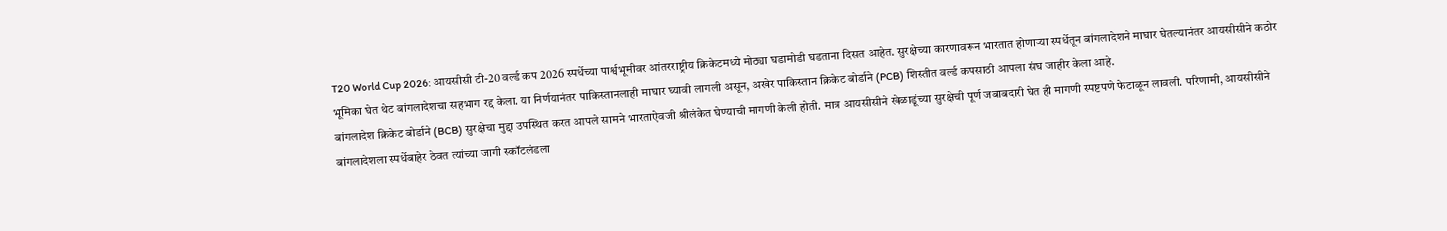T20 World Cup 2026: आयसीसी टी-20 वर्ल्ड कप 2026 स्पर्धेच्या पार्श्वभूमीवर आंतरराष्ट्रीय क्रिकेटमध्ये मोठ्या घडामोडी घडताना दिसत आहेत. सुरक्षेच्या कारणावरून भारतात होणाऱ्या स्पर्धेतून बांगलादेशने माघार घेतल्यानंतर आयसीसीने कठोर भूमिका घेत थेट बांगलादेशचा सहभाग रद्द केला. या निर्णयानंतर पाकिस्तानलाही माघार घ्यावी लागली असून, अखेर पाकिस्तान क्रिकेट बोर्डाने (PCB) शिस्तीत वर्ल्ड कपसाठी आपला संघ जाहीर केला आहे.
बांगलादेश क्रिकेट बोर्डाने (BCB) सुरक्षेचा मुद्दा उपस्थित करत आपले सामने भारताऐवजी श्रीलंकेत घेण्याची मागणी केली होती. मात्र आयसीसीने खेळाडूंच्या सुरक्षेची पूर्ण जबाबदारी घेत ही मागणी स्पष्टपणे फेटाळून लावली. परिणामी, आयसीसीने बांगलादेशला स्पर्धेबाहेर ठेवत त्यांच्या जागी स्कॉटलंडला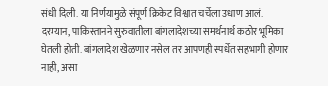संधी दिली. या निर्णयामुळे संपूर्ण क्रिकेट विश्वात चर्चेला उधाण आलं.
दरम्यान, पाकिस्तानने सुरुवातीला बांगलादेशच्या समर्थनार्थ कठोर भूमिका घेतली होती. बांगलादेश खेळणार नसेल तर आपणही स्पर्धेत सहभागी होणार नाही, असा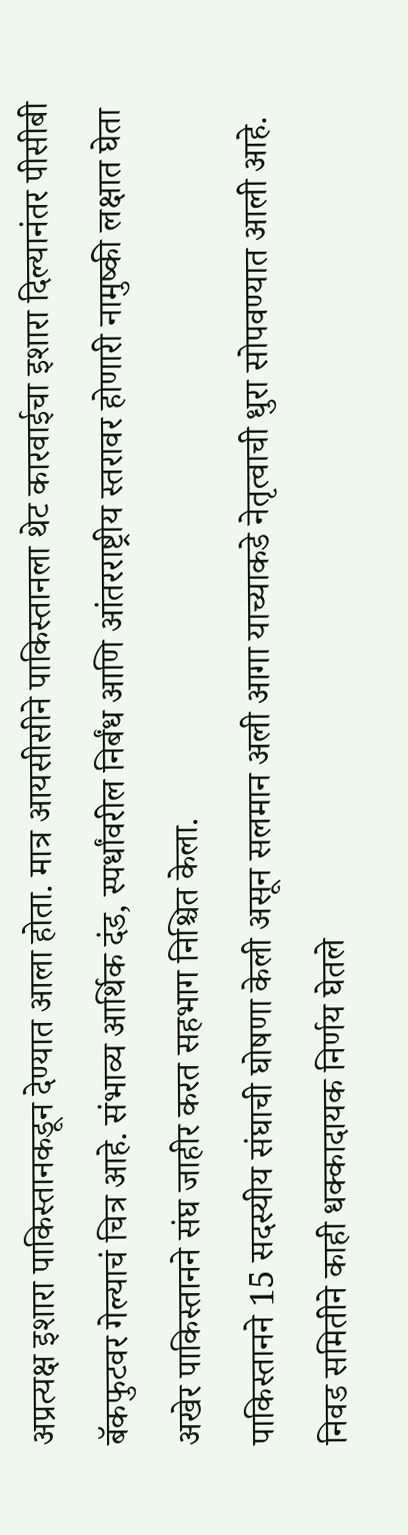अप्रत्यक्ष इशारा पाकिस्तानकडून देण्यात आला होता. मात्र आयसीसीने पाकिस्तानला थेट कारवाईचा इशारा दिल्यानंतर पीसीबी बॅकफुटवर गेल्याचं चित्र आहे. संभाव्य आर्थिक दंड, स्पर्धांवरील निर्बंध आणि आंतरराष्ट्रीय स्तरावर होणारी नामुष्की लक्षात घेता अखेर पाकिस्तानने संघ जाहीर करत सहभाग निश्चित केला.
पाकिस्तानने 15 सदस्यीय संघाची घोषणा केली असून सलमान अली आगा याच्याकडे नेतृत्वाची धुरा सोपवण्यात आली आहे. निवड समितीने काही धक्कादायक निर्णय घेतले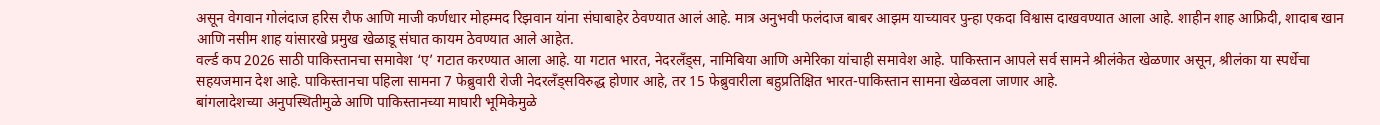असून वेगवान गोलंदाज हरिस रौफ आणि माजी कर्णधार मोहम्मद रिझवान यांना संघाबाहेर ठेवण्यात आलं आहे. मात्र अनुभवी फलंदाज बाबर आझम याच्यावर पुन्हा एकदा विश्वास दाखवण्यात आला आहे. शाहीन शाह आफ्रिदी, शादाब खान आणि नसीम शाह यांसारखे प्रमुख खेळाडू संघात कायम ठेवण्यात आले आहेत.
वर्ल्ड कप 2026 साठी पाकिस्तानचा समावेश ‘ए’ गटात करण्यात आला आहे. या गटात भारत, नेदरलँड्स, नामिबिया आणि अमेरिका यांचाही समावेश आहे. पाकिस्तान आपले सर्व सामने श्रीलंकेत खेळणार असून, श्रीलंका या स्पर्धेचा सहयजमान देश आहे. पाकिस्तानचा पहिला सामना 7 फेब्रुवारी रोजी नेदरलँड्सविरुद्ध होणार आहे, तर 15 फेब्रुवारीला बहुप्रतिक्षित भारत-पाकिस्तान सामना खेळवला जाणार आहे.
बांगलादेशच्या अनुपस्थितीमुळे आणि पाकिस्तानच्या माघारी भूमिकेमुळे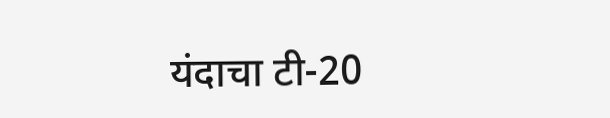यंदाचा टी-20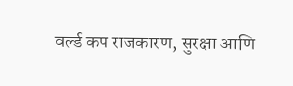वर्ल्ड कप राजकारण, सुरक्षा आणि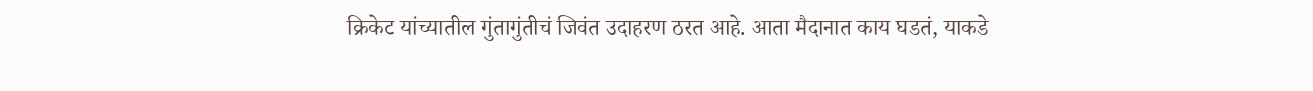क्रिकेट यांच्यातील गुंतागुंतीचं जिवंत उदाहरण ठरत आहे. आता मैदानात काय घडतं, याकडे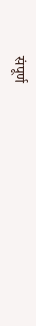संपूर्ण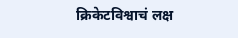क्रिकेटविश्वाचं लक्ष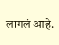लागलं आहे.